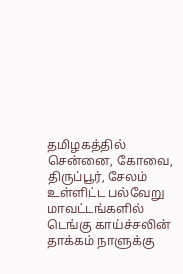தமிழகத்தில் சென்னை, கோவை, திருப்பூர், சேலம் உள்ளிட்ட பல்வேறு மாவட்டங்களில் டெங்கு காய்ச்சலின் தாக்கம் நாளுக்கு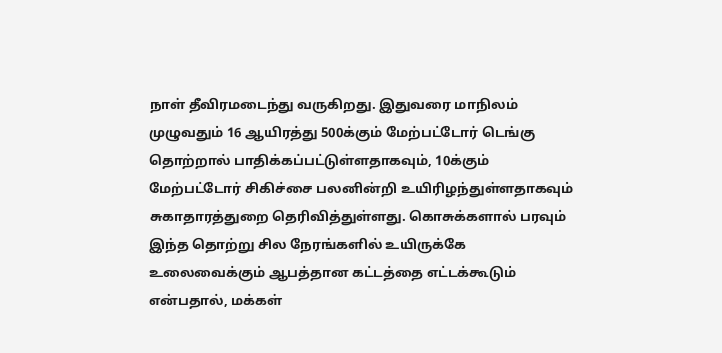நாள் தீவிரமடைந்து வருகிறது. இதுவரை மாநிலம் முழுவதும் 16 ஆயிரத்து 500க்கும் மேற்பட்டோர் டெங்கு தொற்றால் பாதிக்கப்பட்டுள்ளதாகவும், 10க்கும் மேற்பட்டோர் சிகிச்சை பலனின்றி உயிரிழந்துள்ளதாகவும் சுகாதாரத்துறை தெரிவித்துள்ளது. கொசுக்களால் பரவும் இந்த தொற்று சில நேரங்களில் உயிருக்கே உலைவைக்கும் ஆபத்தான கட்டத்தை எட்டக்கூடும் என்பதால், மக்கள்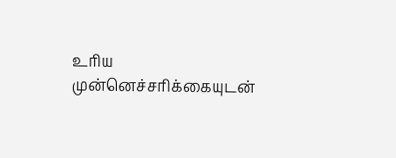உரிய முன்னெச்சரிக்கையுடன்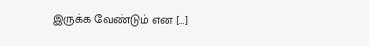இருக்க வேண்டும் என […]